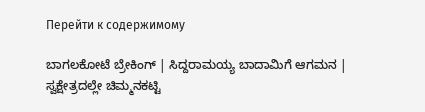Перейти к содержимому

ಬಾಗಲಕೋಟೆ ಬ್ರೇಕಿಂಗ್ | ಸಿದ್ದರಾಮಯ್ಯ ಬಾದಾಮಿಗೆ ಆಗಮನ | ಸ್ವಕ್ಷೇತ್ರದಲ್ಲೇ ಚಿಮ್ಮನಕಟ್ಟಿ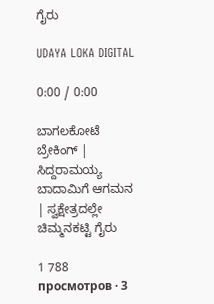ಗೈರು

UDAYA LOKA DIGITAL

0:00 / 0:00

ಬಾಗಲಕೋಟೆ ಬ್ರೇಕಿಂಗ್ | ಸಿದ್ದರಾಮಯ್ಯ ಬಾದಾಮಿಗೆ ಆಗಮನ | ಸ್ವಕ್ಷೇತ್ರದಲ್ಲೇ ಚಿಮ್ಮನಕಟ್ಟಿ ಗೈರು

1 788 просмотров · 3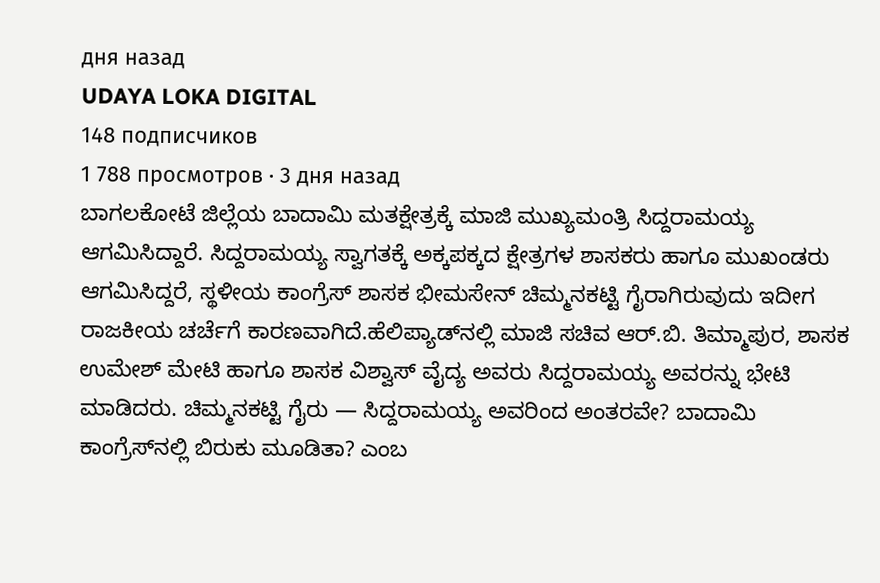дня назад
UDAYA LOKA DIGITAL
148 подписчиков
1 788 просмотров · 3 дня назад
ಬಾಗಲಕೋಟೆ ಜಿಲ್ಲೆಯ ಬಾದಾಮಿ ಮತಕ್ಷೇತ್ರಕ್ಕೆ ಮಾಜಿ ಮುಖ್ಯಮಂತ್ರಿ ಸಿದ್ದರಾಮಯ್ಯ ಆಗಮಿಸಿದ್ದಾರೆ. ಸಿದ್ದರಾಮಯ್ಯ ಸ್ವಾಗತಕ್ಕೆ ಅಕ್ಕಪಕ್ಕದ ಕ್ಷೇತ್ರಗಳ ಶಾಸಕರು ಹಾಗೂ ಮುಖಂಡರು ಆಗಮಿಸಿದ್ದರೆ, ಸ್ಥಳೀಯ ಕಾಂಗ್ರೆಸ್ ಶಾಸಕ ಭೀಮಸೇನ್ ಚಿಮ್ಮನಕಟ್ಟಿ ಗೈರಾಗಿರುವುದು ಇದೀಗ ರಾಜಕೀಯ ಚರ್ಚೆಗೆ ಕಾರಣವಾಗಿದೆ.ಹೆಲಿಪ್ಯಾಡ್‌ನಲ್ಲಿ ಮಾಜಿ ಸಚಿವ ಆರ್.ಬಿ. ತಿಮ್ಮಾಪುರ, ಶಾಸಕ ಉಮೇಶ್ ಮೇಟಿ ಹಾಗೂ ಶಾಸಕ ವಿಶ್ವಾಸ್ ವೈದ್ಯ ಅವರು ಸಿದ್ದರಾಮಯ್ಯ ಅವರನ್ನು ಭೇಟಿ ಮಾಡಿದರು. ಚಿಮ್ಮನಕಟ್ಟಿ ಗೈರು — ಸಿದ್ದರಾಮಯ್ಯ ಅವರಿಂದ ಅಂತರವೇ? ಬಾದಾಮಿ ಕಾಂಗ್ರೆಸ್‌ನಲ್ಲಿ ಬಿರುಕು ಮೂಡಿತಾ? ಎಂಬ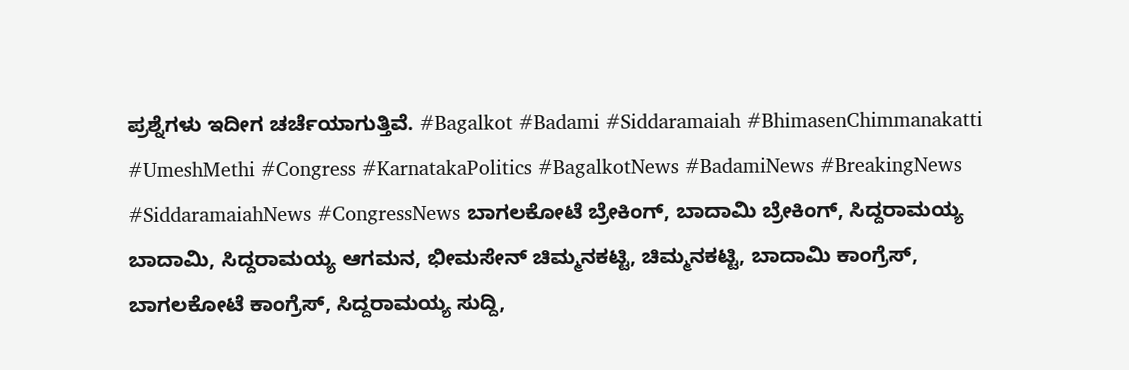ಪ್ರಶ್ನೆಗಳು ಇದೀಗ ಚರ್ಚೆಯಾಗುತ್ತಿವೆ. #Bagalkot #Badami #Siddaramaiah #BhimasenChimmanakatti #UmeshMethi #Congress #KarnatakaPolitics #BagalkotNews #BadamiNews #BreakingNews #SiddaramaiahNews #CongressNews ಬಾಗಲಕೋಟೆ ಬ್ರೇಕಿಂಗ್, ಬಾದಾಮಿ ಬ್ರೇಕಿಂಗ್, ಸಿದ್ದರಾಮಯ್ಯ ಬಾದಾಮಿ, ಸಿದ್ದರಾಮಯ್ಯ ಆಗಮನ, ಭೀಮಸೇನ್ ಚಿಮ್ಮನಕಟ್ಟಿ, ಚಿಮ್ಮನಕಟ್ಟಿ, ಬಾದಾಮಿ ಕಾಂಗ್ರೆಸ್, ಬಾಗಲಕೋಟೆ ಕಾಂಗ್ರೆಸ್, ಸಿದ್ದರಾಮಯ್ಯ ಸುದ್ದಿ,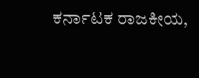ಕರ್ನಾಟಕ ರಾಜಕೀಯ,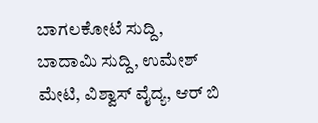ಬಾಗಲಕೋಟೆ ಸುದ್ದಿ, ಬಾದಾಮಿ ಸುದ್ದಿ, ಉಮೇಶ್ ಮೇಟಿ, ವಿಶ್ವಾಸ್ ವೈದ್ಯ, ಆರ್ ಬಿ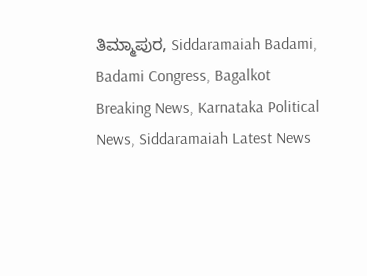ತಿಮ್ಮಾಪುರ, Siddaramaiah Badami, Badami Congress, Bagalkot Breaking News, Karnataka Political News, Siddaramaiah Latest News